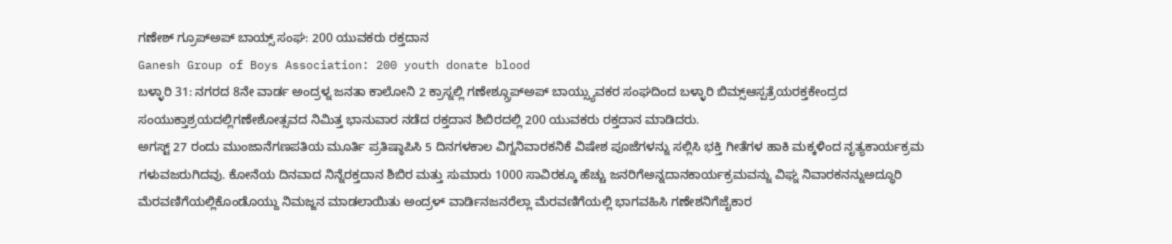ಗಣೇಶ್ ಗ್ರೂಪ್ಅಪ್ ಬಾಯ್ಸ್ ಸಂಘ: 200 ಯುವಕರು ರಕ್ತದಾನ
Ganesh Group of Boys Association: 200 youth donate blood
ಬಳ್ಳಾರಿ 31: ನಗರದ 8ನೇ ವಾರ್ಡ ಅಂದ್ರಳ್ನ ಜನತಾ ಕಾಲೋನಿ 2 ಕ್ರಾಸ್ನಲ್ಲಿ ಗಣೇಶ್ಗ್ರೂಪ್ಅಪ್ ಬಾಯ್ಸ್ಯುವಕರ ಸಂಘದಿಂದ ಬಳ್ಳಾರಿ ಬಿಮ್ಸ್ಆಸ್ಪತ್ರೆಯರಕ್ತಕೇಂದ್ರದ ಸಂಯುಕ್ತಾಶ್ರಯದಲ್ಲಿಗಣೇಶೋತ್ಸವದ ನಿಮಿತ್ತ ಭಾನುವಾರ ನಡೆದ ರಕ್ತದಾನ ಶಿಬಿರದಲ್ಲಿ 200 ಯುವಕರು ರಕ್ತದಾನ ಮಾಡಿದರು.
ಅಗಸ್ಟ್ 27 ರಂದು ಮುಂಜಾನೆಗಣಪತಿಯ ಮೂರ್ತಿ ಪ್ರತಿಷ್ಠಾಪಿಸಿ 5 ದಿನಗಳಕಾಲ ವಿಗ್ನನಿವಾರಕನಿಕೆ ವಿಷೇಶ ಪೂಜೆಗಳನ್ನು ಸಲ್ಲಿಸಿ ಭಕ್ತಿ ಗೀತೆಗಳ ಹಾಕಿ ಮಕ್ಕಳಿಂದ ನೃತ್ಯಕಾರ್ಯಕ್ರಮ ಗಳುವಜರುಗಿದವು. ಕೋನೆಯ ದಿನವಾದ ನಿನ್ನೆರಕ್ತದಾನ ಶಿಬಿರ ಮತ್ತು ಸುಮಾರು 1000 ಸಾವಿರಕ್ಕೂ ಹೆಚ್ಚು ಜನರಿಗೆಅನ್ನದಾನಕಾರ್ಯಕ್ರಮವನ್ನು ವಿಘ್ನ ನಿವಾರಕನನ್ನುಅದ್ಧೂರಿ ಮೆರವಣಿಗೆಯಲ್ಲಿಕೊಂಡೊಯ್ದು ನಿಮಜ್ಜನ ಮಾಡಲಾಯಿತು ಅಂದ್ರಳ್ ವಾರ್ಡಿನಜನರೆಲ್ಲಾ ಮೆರವಣಿಗೆಯಲ್ಲಿ ಭಾಗವಹಿಸಿ ಗಣೇಶನಿಗೆಜೈಕಾರ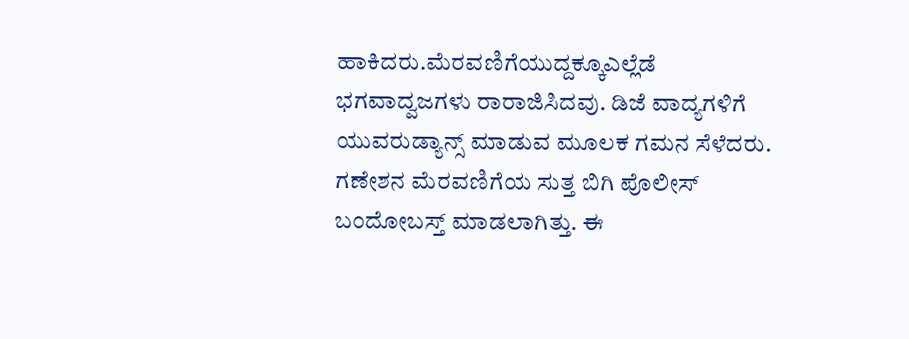ಹಾಕಿದರು.ಮೆರವಣಿಗೆಯುದ್ದಕ್ಕೂಎಲ್ಲೆಡೆ ಭಗವಾದ್ವಜಗಳು ರಾರಾಜಿಸಿದವು. ಡಿಜೆ ವಾದ್ಯಗಳಿಗೆ ಯುವರುಡ್ಯಾನ್ಸ್ ಮಾಡುವ ಮೂಲಕ ಗಮನ ಸೆಳೆದರು.
ಗಣೇಶನ ಮೆರವಣಿಗೆಯ ಸುತ್ತ ಬಿಗಿ ಪೊಲೀಸ್ ಬಂದೋಬಸ್ತ್ ಮಾಡಲಾಗಿತ್ತು. ಈ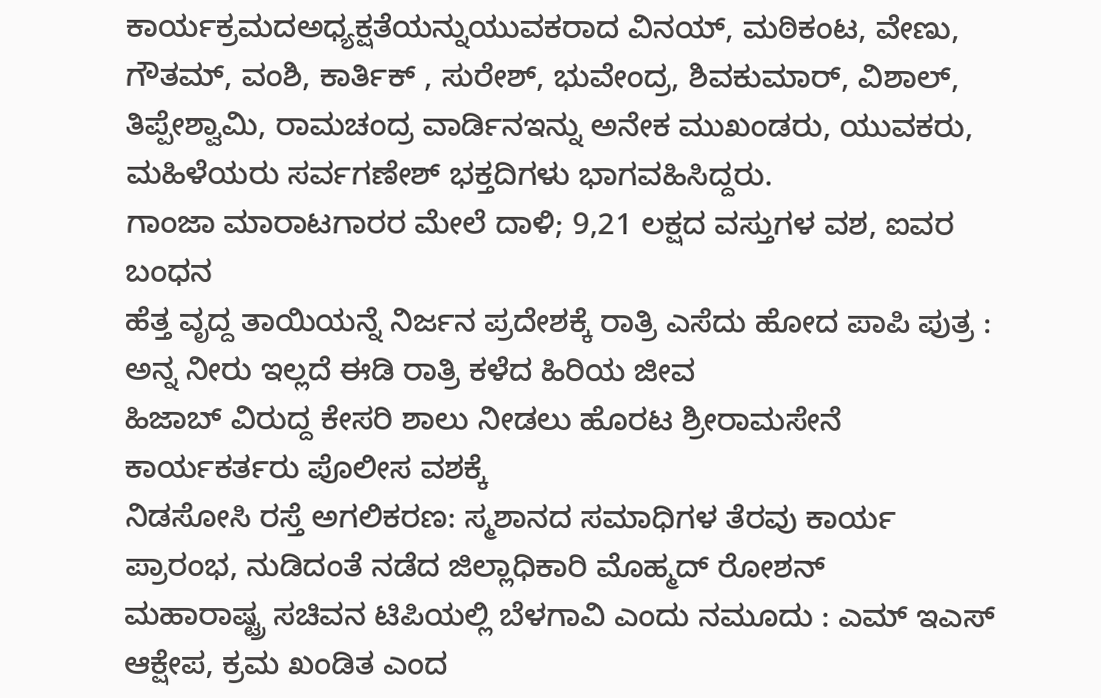ಕಾರ್ಯಕ್ರಮದಅಧ್ಯಕ್ಷತೆಯನ್ನುಯುವಕರಾದ ವಿನಯ್, ಮಠಿಕಂಟ, ವೇಣು, ಗೌತಮ್, ವಂಶಿ, ಕಾರ್ತಿಕ್ , ಸುರೇಶ್, ಭುವೇಂದ್ರ, ಶಿವಕುಮಾರ್, ವಿಶಾಲ್, ತಿಪ್ಪೇಶ್ವಾಮಿ, ರಾಮಚಂದ್ರ ವಾರ್ಡಿನಇನ್ನು ಅನೇಕ ಮುಖಂಡರು, ಯುವಕರು, ಮಹಿಳೆಯರು ಸರ್ವಗಣೇಶ್ ಭಕ್ತದಿಗಳು ಭಾಗವಹಿಸಿದ್ದರು.
ಗಾಂಜಾ ಮಾರಾಟಗಾರರ ಮೇಲೆ ದಾಳಿ; 9,21 ಲಕ್ಷದ ವಸ್ತುಗಳ ವಶ, ಐವರ ಬಂಧನ
ಹೆತ್ತ ವೃದ್ದ ತಾಯಿಯನ್ನೆ ನಿರ್ಜನ ಪ್ರದೇಶಕ್ಕೆ ರಾತ್ರಿ ಎಸೆದು ಹೋದ ಪಾಪಿ ಪುತ್ರ : ಅನ್ನ ನೀರು ಇಲ್ಲದೆ ಈಡಿ ರಾತ್ರಿ ಕಳೆದ ಹಿರಿಯ ಜೀವ
ಹಿಜಾಬ್ ವಿರುದ್ದ ಕೇಸರಿ ಶಾಲು ನೀಡಲು ಹೊರಟ ಶ್ರೀರಾಮಸೇನೆ ಕಾರ್ಯಕರ್ತರು ಪೊಲೀಸ ವಶಕ್ಕೆ
ನಿಡಸೋಸಿ ರಸ್ತೆ ಅಗಲಿಕರಣ: ಸ್ಮಶಾನದ ಸಮಾಧಿಗಳ ತೆರವು ಕಾರ್ಯ ಪ್ರಾರಂಭ, ನುಡಿದಂತೆ ನಡೆದ ಜಿಲ್ಲಾಧಿಕಾರಿ ಮೊಹ್ಮದ್ ರೋಶನ್
ಮಹಾರಾಷ್ಟ್ರ ಸಚಿವನ ಟಿಪಿಯಲ್ಲಿ ಬೆಳಗಾವಿ ಎಂದು ನಮೂದು : ಎಮ್ ಇಎಸ್ ಆಕ್ಷೇಪ, ಕ್ರಮ ಖಂಡಿತ ಎಂದ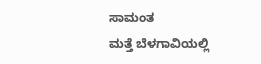ಸಾಮಂತ
ಮತ್ತೆ ಬೆಳಗಾವಿಯಲ್ಲಿ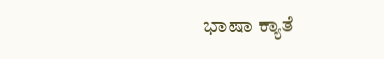ಭಾಷಾ ಕ್ಯಾತೆ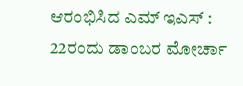ಆರಂಭಿಸಿದ ಎಮ್ ಇಎಸ್ : 22ರಂದು ಡಾಂಬರ ಮೋರ್ಚಾ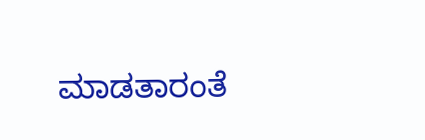ಮಾಡತಾರಂತೆ